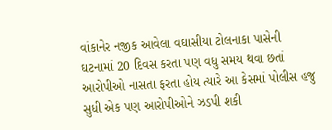વાંકાનેર નજીક આવેલા વઘાસીયા ટોલનાકા પાસેની ઘટનામાં 20 દિવસ કરતા પણ વધુ સમય થવા છતાં આરોપીઓ નાસતા ફરતા હોય ત્યારે આ કેસમાં પોલીસ હજુ સુધી એક પણ આરોપીઓને ઝડપી શકી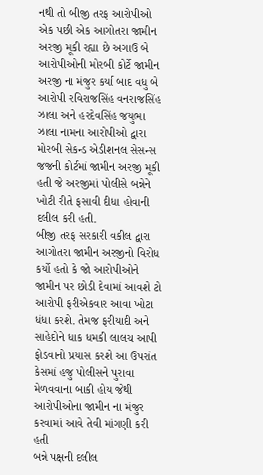નથી તો બીજી તરફ આરોપીઓ એક પછી એક આગોતરા જામીન અરજી મૂકી રહ્યા છે અગાઉ બે આરોપીઓની મોરબી કોર્ટે જામીન અરજી ના મંજુર કર્યા બાદ વધુ બે આરોપી રવિરાજસિંહ વનરાજસિંહ ઝાલા અને હરદેવસિંહ જયુભા ઝાલા નામના આરોપીઓ દ્વારા મોરબી સેકન્ડ એડીશનલ સેસન્સ જજની કોર્ટમાં જામીન અરજી મૂકી હતી જે અરજીમાં પોલીસે બન્નેને ખોટી રીતે ફસાવી દીધા હોવાની દલીલ કરી હતી.
બીજી તરફ સરકારી વકીલ દ્વારા આગોતરા જામીન અરજીનો વિરોધ કર્યો હતો કે જો આરોપીઓને જામીન પર છોડી દેવામાં આવશે ટો આરોપી ફરીએકવાર આવા ખોટા ધંધા કરશે. તેમજ ફરીયાદી અને સાહેદોને ધાક ધમકી લાલચ આપી ફોડવાનો પ્રયાસ કરશે આ ઉપરાંત કેસમાં હજુ પોલીસને પુરાવા મેળવવાના બાકી હોય જેથી આરોપીઓના જામીન ના મંજુર કરવામાં આવે તેવી માંગણી કરી હતી
બન્ને પક્ષની દલીલ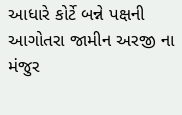આધારે કોર્ટે બન્ને પક્ષની આગોતરા જામીન અરજી ના મંજુર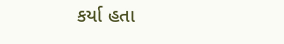કર્યા હતા